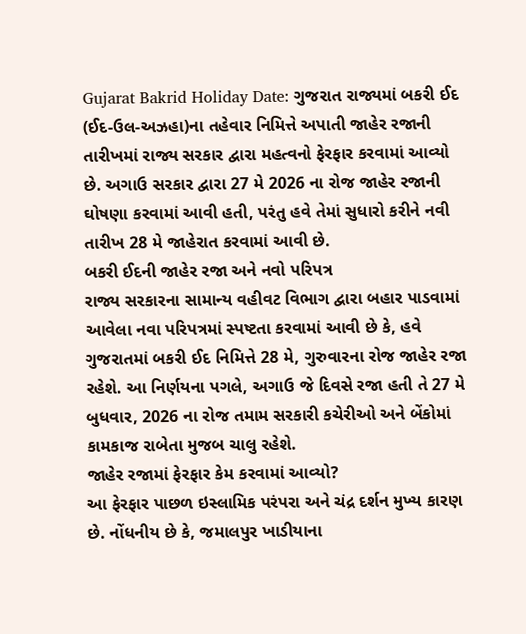Gujarat Bakrid Holiday Date: ગુજરાત રાજ્યમાં બકરી ઈદ (ઈદ-ઉલ-અઝહા)ના તહેવાર નિમિત્તે અપાતી જાહેર રજાની તારીખમાં રાજ્ય સરકાર દ્વારા મહત્વનો ફેરફાર કરવામાં આવ્યો છે. અગાઉ સરકાર દ્વારા 27 મે 2026 ના રોજ જાહેર રજાની ઘોષણા કરવામાં આવી હતી, પરંતુ હવે તેમાં સુધારો કરીને નવી તારીખ 28 મે જાહેરાત કરવામાં આવી છે.
બકરી ઈદની જાહેર રજા અને નવો પરિપત્ર
રાજ્ય સરકારના સામાન્ય વહીવટ વિભાગ દ્વારા બહાર પાડવામાં આવેલા નવા પરિપત્રમાં સ્પષ્ટતા કરવામાં આવી છે કે, હવે ગુજરાતમાં બકરી ઈદ નિમિત્તે 28 મે, ગુરુવારના રોજ જાહેર રજા રહેશે. આ નિર્ણયના પગલે, અગાઉ જે દિવસે રજા હતી તે 27 મે બુધવાર, 2026 ના રોજ તમામ સરકારી કચેરીઓ અને બેંકોમાં કામકાજ રાબેતા મુજબ ચાલુ રહેશે.
જાહેર રજામાં ફેરફાર કેમ કરવામાં આવ્યો?
આ ફેરફાર પાછળ ઇસ્લામિક પરંપરા અને ચંદ્ર દર્શન મુખ્ય કારણ છે. નોંધનીય છે કે, જમાલપુર ખાડીયાના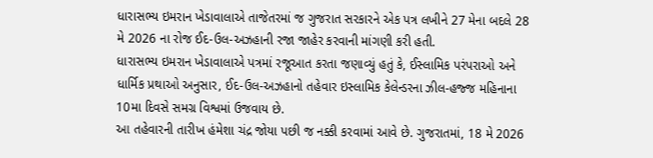ધારાસભ્ય ઇમરાન ખેડાવાલાએ તાજેતરમાં જ ગુજરાત સરકારને એક પત્ર લખીને 27 મેના બદલે 28 મે 2026 ના રોજ ઈદ-ઉલ-અઝહાની રજા જાહેર કરવાની માંગણી કરી હતી.
ધારાસભ્ય ઇમરાન ખેડાવાલાએ પત્રમાં રજૂઆત કરતા જણાવ્યું હતું કે, ઈસ્લામિક પરંપરાઓ અને ધાર્મિક પ્રથાઓ અનુસાર, ઈદ-ઉલ-અઝહાનો તહેવાર ઇસ્લામિક કેલેન્ડરના ઝીલ-હજ્જ મહિનાના 10મા દિવસે સમગ્ર વિશ્વમાં ઉજવાય છે.
આ તહેવારની તારીખ હંમેશા ચંદ્ર જોયા પછી જ નક્કી કરવામાં આવે છે. ગુજરાતમાં, 18 મે 2026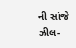ની સાંજે ઝીલ-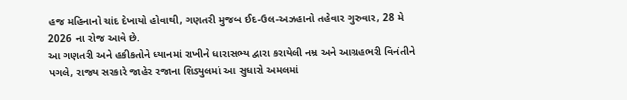હજ મહિનાનો ચાંદ દેખાયો હોવાથી, ગણતરી મુજબ ઈદ-ઉલ-અઝહાનો તહેવાર ગુરુવાર, 28 મે 2026 ના રોજ આવે છે.
આ ગણતરી અને હકીકતોને ધ્યાનમાં રાખીને ધારાસભ્ય દ્વારા કરાયેલી નમ્ર અને આગ્રહભરી વિનંતીને પગલે, રાજ્ય સરકારે જાહેર રજાના શિડ્યુલમાં આ સુધારો અમલમાં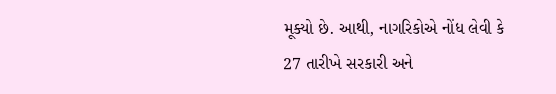મૂક્યો છે. આથી, નાગરિકોએ નોંધ લેવી કે 27 તારીખે સરકારી અને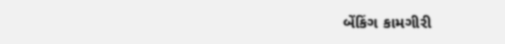બેંકિંગ કામગીરી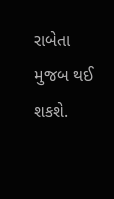રાબેતા મુજબ થઈ શકશે.